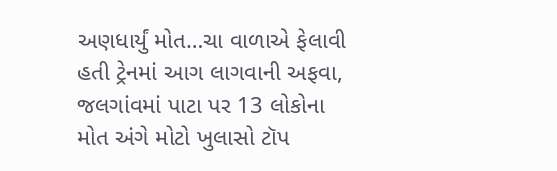અણધાર્યું મોત…ચા વાળાએ ફેલાવી હતી ટ્રેનમાં આગ લાગવાની અફવા, જલગાંવમાં પાટા પર 13 લોકોના મોત અંગે મોટો ખુલાસો ટૉપ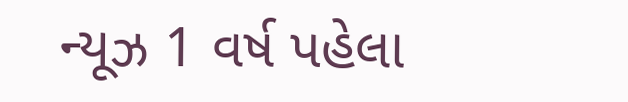ન્યૂઝ 1 વર્ષ પહેલા